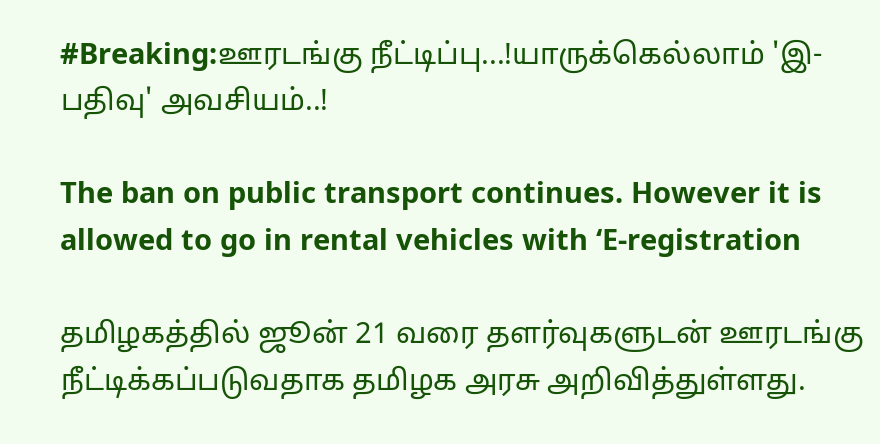#Breaking:ஊரடங்கு நீட்டிப்பு...!யாருக்கெல்லாம் 'இ-பதிவு' அவசியம்..!

The ban on public transport continues. However it is allowed to go in rental vehicles with ‘E-registration

தமிழகத்தில் ஜூன் 21 வரை தளர்வுகளுடன் ஊரடங்கு நீட்டிக்கப்படுவதாக தமிழக அரசு அறிவித்துள்ளது.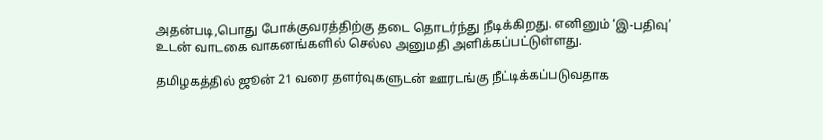அதன்படி,பொது போக்குவரத்திற்கு தடை தொடர்ந்து நீடிக்கிறது. எனினும் ‘இ-பதிவு’ உடன் வாடகை வாகனங்களில் செல்ல அனுமதி அளிக்கப்பட்டுள்ளது.

தமிழகத்தில் ஜூன் 21 வரை தளர்வுகளுடன் ஊரடங்கு நீட்டிக்கப்படுவதாக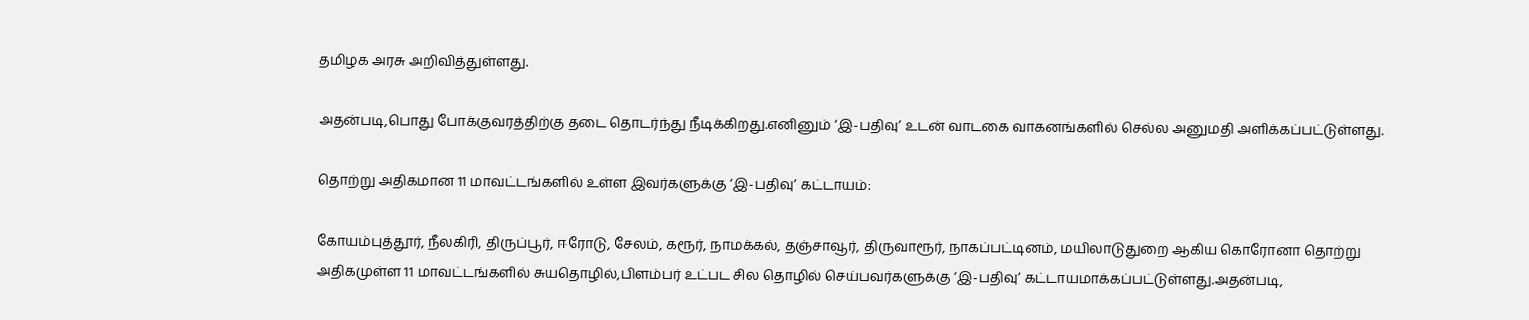தமிழக அரசு அறிவித்துள்ளது.

அதன்படி,பொது போக்குவரத்திற்கு தடை தொடர்ந்து நீடிக்கிறது.எனினும் ‘இ-பதிவு’ உடன் வாடகை வாகனங்களில் செல்ல அனுமதி அளிக்கப்பட்டுள்ளது.

தொற்று அதிகமான 11 மாவட்டங்களில் உள்ள இவர்களுக்கு ‘இ-பதிவு’ கட்டாயம்:

கோயம்புத்தூர், நீலகிரி, திருப்பூர், ஈரோடு, சேலம், கரூர், நாமக்கல், தஞ்சாவூர், திருவாரூர், நாகப்பட்டினம், மயிலாடுதுறை ஆகிய கொரோனா தொற்று அதிகமுள்ள 11 மாவட்டங்களில் சுயதொழில்,பிளம்பர் உட்பட சில தொழில் செய்பவர்களுக்கு ‘இ-பதிவு’ கட்டாயமாக்கப்பட்டுள்ளது.அதன்படி,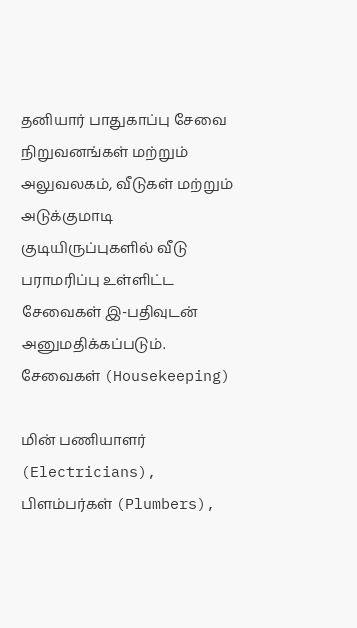தனியார் பாதுகாப்பு சேவை நிறுவனங்கள் மற்றும் அலுவலகம், வீடுகள் மற்றும் அடுக்குமாடி குடியிருப்புகளில் வீடு பராமரிப்பு உள்ளிட்ட சேவைகள் இ-பதிவுடன் அனுமதிக்கப்படும். சேவைகள் (Housekeeping)

மின் பணியாளர் (Electricians), பிளம்பர்கள் (Plumbers),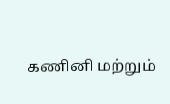கணினி மற்றும்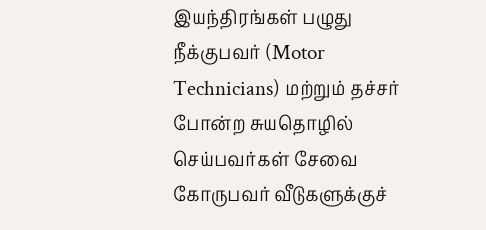இயந்திரங்கள் பழுது நீக்குபவர் (Motor Technicians) மற்றும் தச்சர் போன்ற சுயதொழில் செய்பவர்கள் சேவை கோருபவர் வீடுகளுக்குச்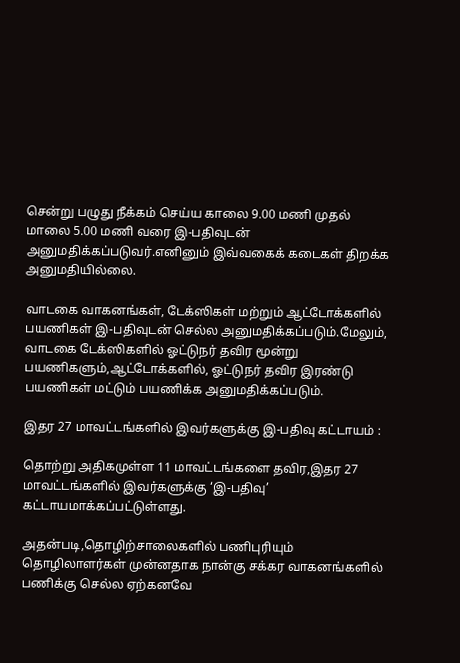சென்று பழுது நீக்கம் செய்ய காலை 9.00 மணி முதல் மாலை 5.00 மணி வரை இ-பதிவுடன் அனுமதிக்கப்படுவர்.எனினும் இவ்வகைக் கடைகள் திறக்க அனுமதியில்லை.

வாடகை வாகனங்கள், டேக்ஸிகள் மற்றும் ஆட்டோக்களில் பயணிகள் இ-பதிவுடன் செல்ல அனுமதிக்கப்படும்.மேலும், வாடகை டேக்ஸிகளில் ஓட்டுநர் தவிர மூன்று பயணிகளும்,ஆட்டோக்களில், ஓட்டுநர் தவிர இரண்டு பயணிகள் மட்டும் பயணிக்க அனுமதிக்கப்படும்.

இதர 27 மாவட்டங்களில் இவர்களுக்கு இ-பதிவு கட்டாயம் :

தொற்று அதிகமுள்ள 11 மாவட்டங்களை தவிர,இதர 27 மாவட்டங்களில் இவர்களுக்கு ‘இ-பதிவு’ கட்டாயமாக்கப்பட்டுள்ளது.

அதன்படி,தொழிற்சாலைகளில் பணிபுரியும் தொழிலாளர்கள் முன்னதாக நான்கு சக்கர வாகனங்களில் பணிக்கு செல்ல ஏற்கனவே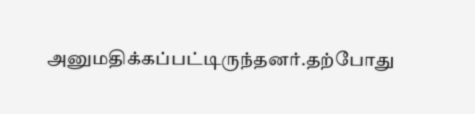அனுமதிக்கப்பட்டிருந்தனர்.தற்போது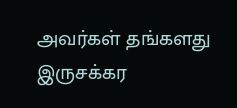அவர்கள் தங்களது இருசக்கர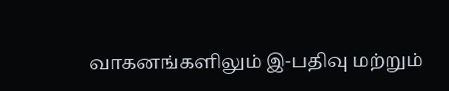வாகனங்களிலும் இ-பதிவு மற்றும்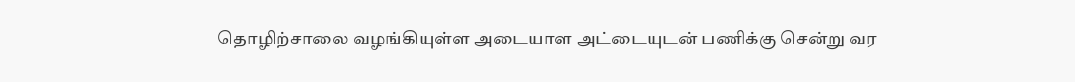தொழிற்சாலை வழங்கியுள்ள அடையாள அட்டையுடன் பணிக்கு சென்று வர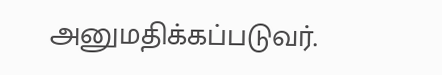அனுமதிக்கப்படுவர்.